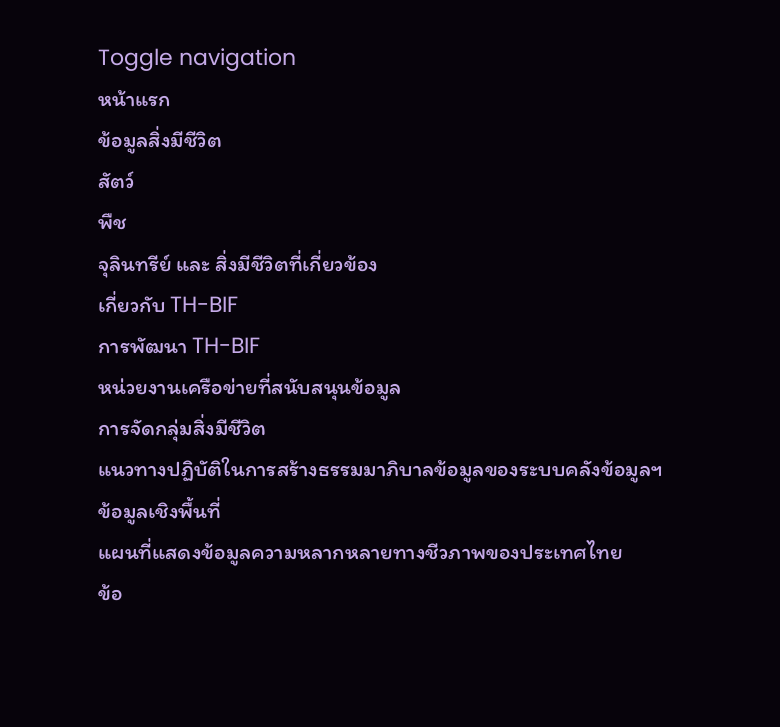Toggle navigation
หน้าแรก
ข้อมูลสิ่งมีชีวิต
สัตว์
พืช
จุลินทรีย์ และ สิ่งมีชีวิตที่เกี่ยวข้อง
เกี่ยวกับ TH-BIF
การพัฒนา TH-BIF
หน่วยงานเครือข่ายที่สนับสนุนข้อมูล
การจัดกลุ่มสิ่งมีชีวิต
แนวทางปฏิบัติในการสร้างธรรมมาภิบาลข้อมูลของระบบคลังข้อมูลฯ
ข้อมูลเชิงพื้นที่
แผนที่แสดงข้อมูลความหลากหลายทางชีวภาพของประเทศไทย
ข้อ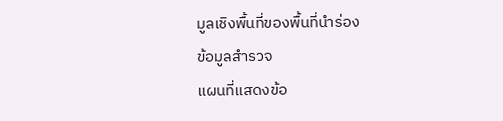มูลเชิงพื้นที่ของพื้นที่นำร่อง
ข้อมูลสำรวจ
แผนที่แสดงข้อ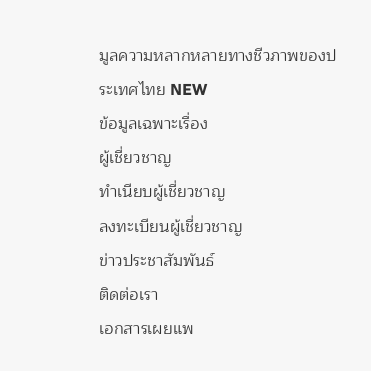มูลความหลากหลายทางชีวภาพของประเทศไทย NEW
ข้อมูลเฉพาะเรื่อง
ผู้เชี่ยวชาญ
ทำเนียบผู้เชี่ยวชาญ
ลงทะเบียนผู้เชี่ยวชาญ
ข่าวประชาสัมพันธ์
ติดต่อเรา
เอกสารเผยแพ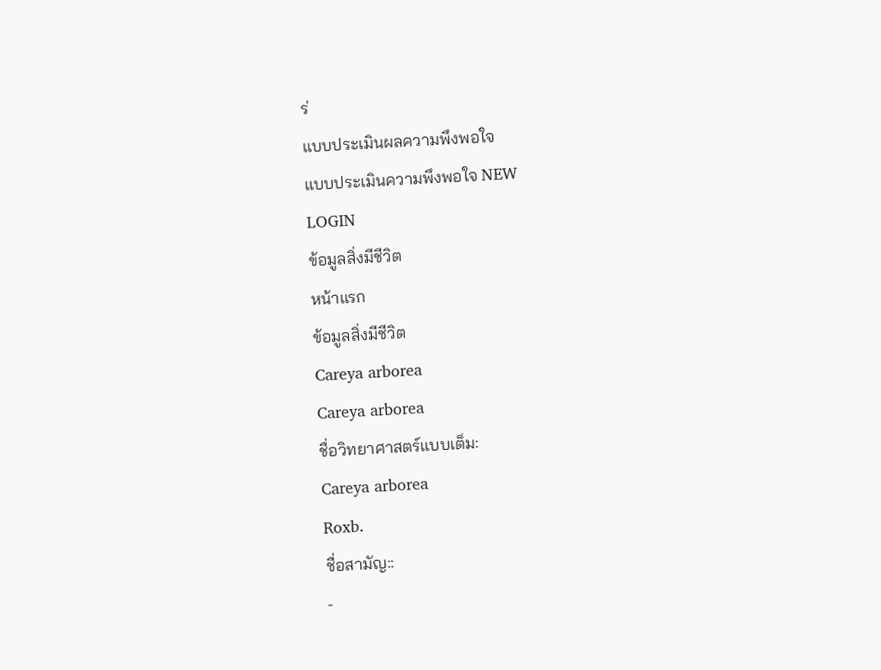ร่
แบบประเมินผลความพึงพอใจ
แบบประเมินความพึงพอใจ NEW
LOGIN
ข้อมูลสิ่งมีชีวิต
หน้าแรก
ข้อมูลสิ่งมีชีวิต
Careya arborea
Careya arborea
ชื่อวิทยาศาสตร์แบบเต็ม:
Careya arborea
Roxb.
ชื่อสามัญ::
-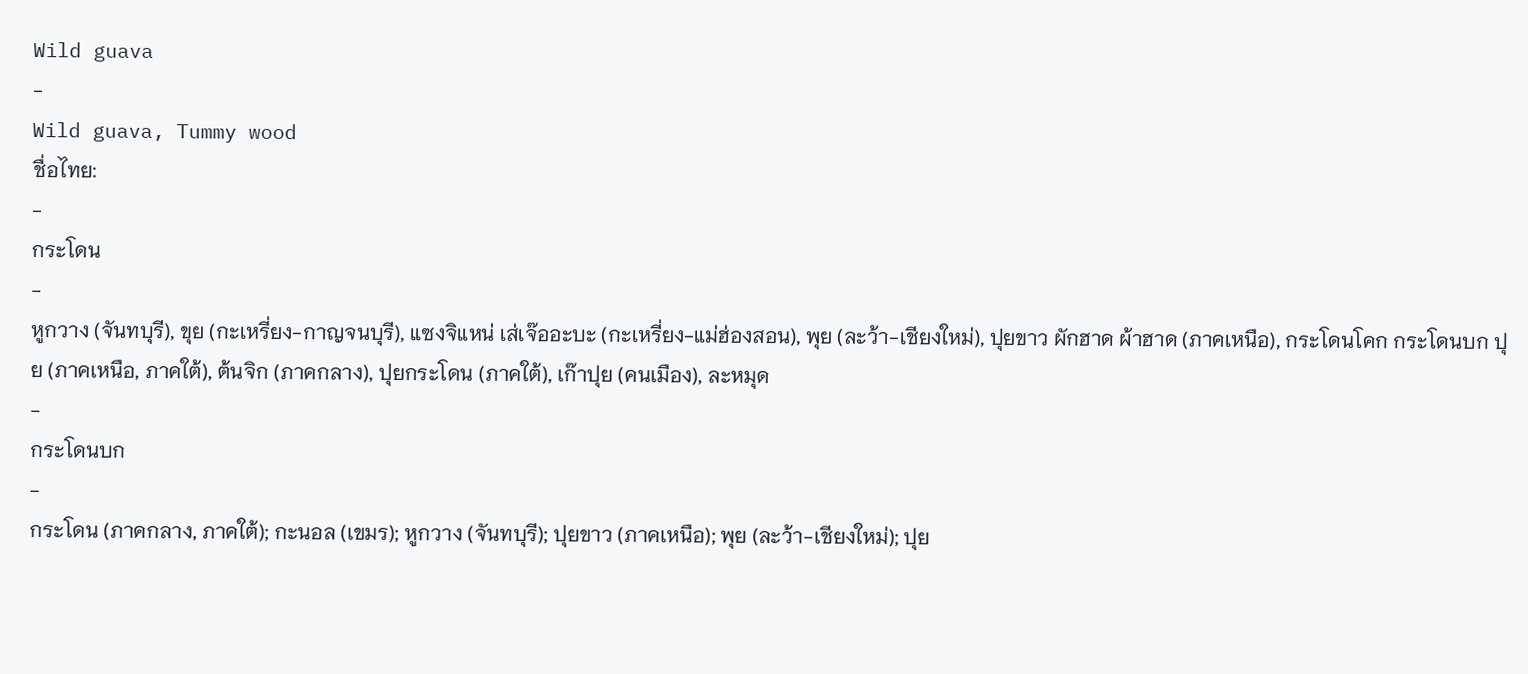Wild guava
-
Wild guava, Tummy wood
ชื่อไทย:
-
กระโดน
-
หูกวาง (จันทบุรี), ขุย (กะเหรี่ยง-กาญจนบุรี), แซงจิแหน่ เส่เจ๊ออะบะ (กะเหรี่ยง-แม่ฮ่องสอน), พุย (ละว้า-เชียงใหม่), ปุยขาว ผักฮาด ผ้าฮาด (ภาคเหนือ), กระโดนโคก กระโดนบก ปุย (ภาคเหนือ, ภาคใต้), ต้นจิก (ภาคกลาง), ปุยกระโดน (ภาคใต้), เก๊าปุย (คนเมือง), ละหมุด
-
กระโดนบก
-
กระโดน (ภาคกลาง, ภาคใต้); กะนอล (เขมร); หูกวาง (จันทบุรี); ปุยขาว (ภาคเหนือ); พุย (ละว้า-เชียงใหม่); ปุย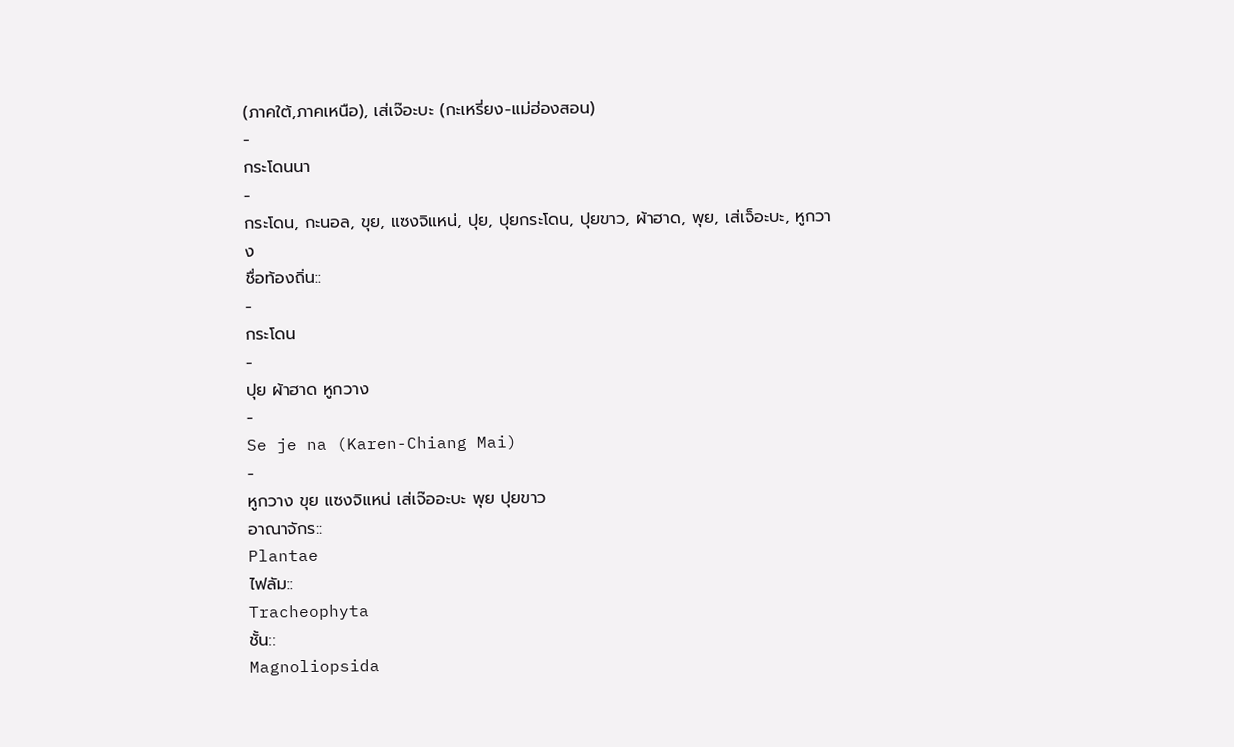(ภาคใต้,ภาคเหนือ), เส่เจ๊อะบะ (กะเหรี่ยง-แม่ฮ่องสอน)
-
กระโดนนา
-
กระโดน, กะนอล, ขุย, แซงจิแหน่, ปุย, ปุยกระโดน, ปุยขาว, ผ้าฮาด, พุย, เส่เจ็อะบะ, หูกวาง
ชื่อท้องถิ่น::
-
กระโดน
-
ปุย ผ้าฮาด หูกวาง
-
Se je na (Karen-Chiang Mai)
-
หูกวาง ขุย แซงจิแหน่ เส่เจ๊ออะบะ พุย ปุยขาว
อาณาจักร::
Plantae
ไฟลัม::
Tracheophyta
ชั้น::
Magnoliopsida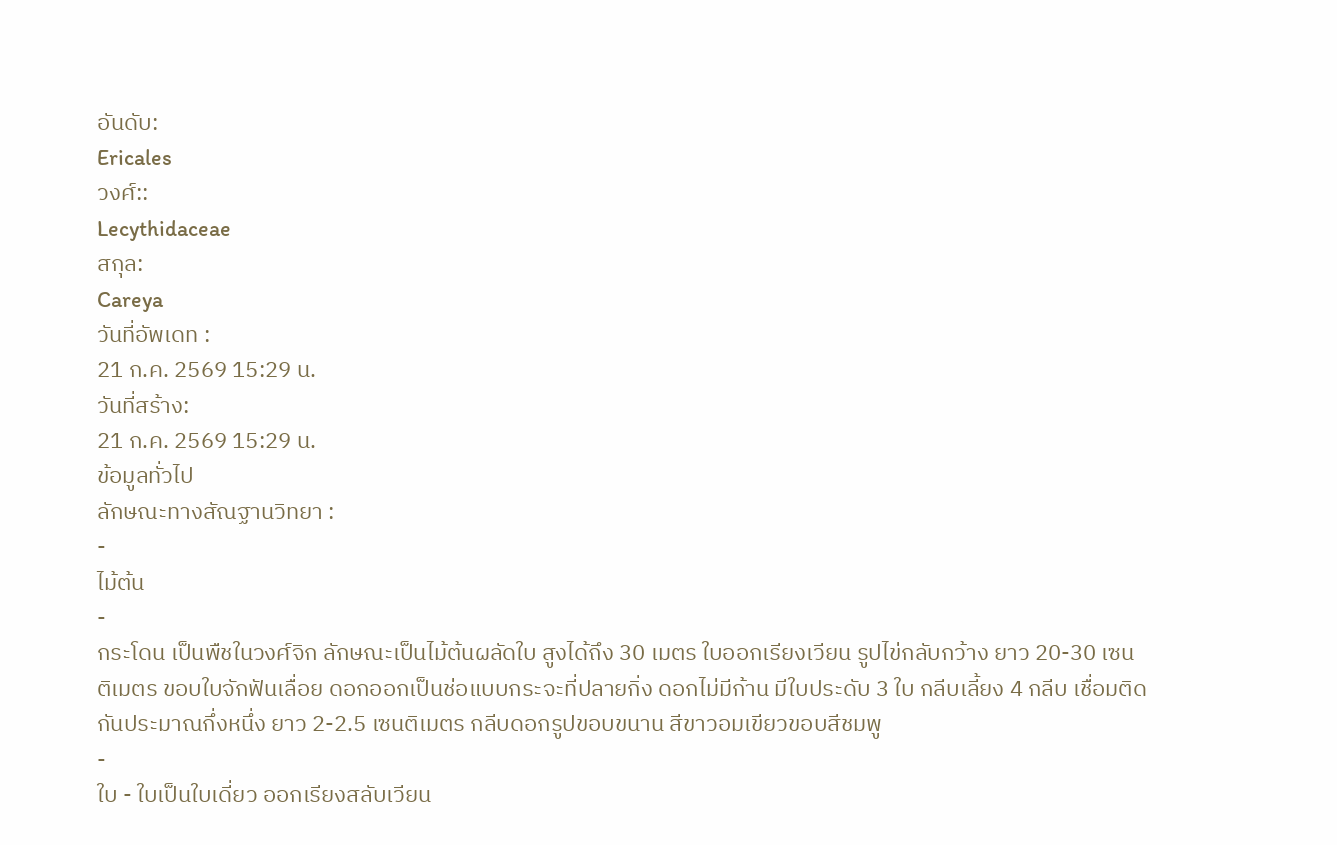อันดับ:
Ericales
วงศ์::
Lecythidaceae
สกุล:
Careya
วันที่อัพเดท :
21 ก.ค. 2569 15:29 น.
วันที่สร้าง:
21 ก.ค. 2569 15:29 น.
ข้อมูลทั่วไป
ลักษณะทางสัณฐานวิทยา :
-
ไม้ต้น
-
กระโดน เป็นพืชในวงศ์จิก ลักษณะเป็นไม้ต้นผลัดใบ สูงได้ถึง 30 เมตร ใบออกเรียงเวียน รูปไข่กลับกว้าง ยาว 20-30 เซนติเมตร ขอบใบจักฟันเลื่อย ดอกออกเป็นช่อแบบกระจะที่ปลายกิ่ง ดอกไม่มีก้าน มีใบประดับ 3 ใบ กลีบเลี้ยง 4 กลีบ เชื่อมติดกันประมาณกึ่งหนึ่ง ยาว 2-2.5 เซนติเมตร กลีบดอกรูปขอบขนาน สีขาวอมเขียวขอบสีชมพู
-
ใบ - ใบเป็นใบเดี่ยว ออกเรียงสลับเวียน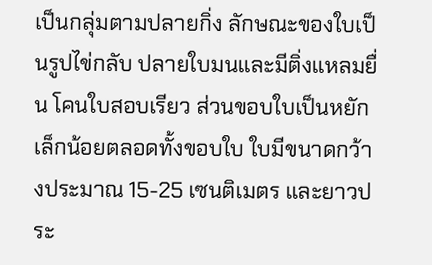เป็นกลุ่มตามปลายกิ่ง ลักษณะของใบเป็นรูปไข่กลับ ปลายใบมนและมีติ่งแหลมยื่น โคนใบสอบเรียว ส่วนขอบใบเป็นหยักเล็กน้อยตลอดทั้งขอบใบ ใบมีขนาดกว้างประมาณ 15-25 เซนติเมตร และยาวประ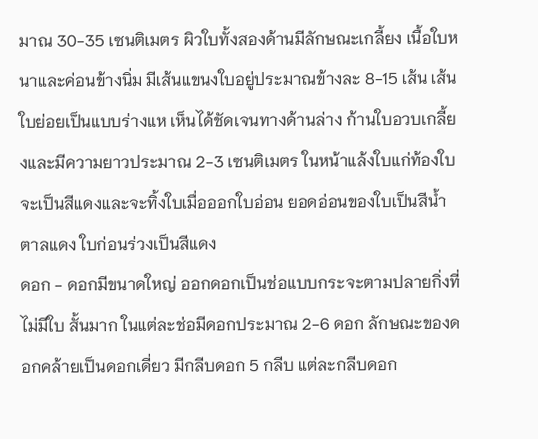มาณ 30-35 เซนติเมตร ผิวใบทั้งสองด้านมีลักษณะเกลี้ยง เนื้อใบหนาและค่อนข้างนิ่ม มีเส้นแขนงใบอยู่ประมาณข้างละ 8-15 เส้น เส้นใบย่อยเป็นแบบร่างแห เห็นได้ชัดเจนทางด้านล่าง ก้านใบอวบเกลี้ยงและมีความยาวประมาณ 2-3 เซนติเมตร ในหน้าแล้งใบแก่ท้องใบจะเป็นสีแดงและจะทิ้งใบเมื่อออกใบอ่อน ยอดอ่อนของใบเป็นสีน้ำตาลแดง ใบก่อนร่วงเป็นสีแดง
ดอก - ดอกมีขนาดใหญ่ ออกดอกเป็นช่อแบบกระจะตามปลายกิ่งที่ไม่มีใบ สั้นมาก ในแต่ละช่อมีดอกประมาณ 2-6 ดอก ลักษณะของดอกคล้ายเป็นดอกเดี่ยว มีกลีบดอก 5 กลีบ แต่ละกลีบดอก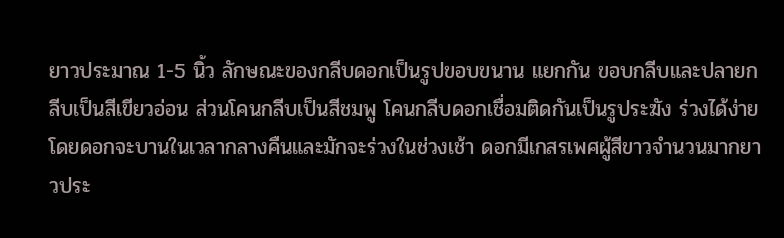ยาวประมาณ 1-5 นิ้ว ลักษณะของกลีบดอกเป็นรูปขอบขนาน แยกกัน ขอบกลีบและปลายกลีบเป็นสีเขียวอ่อน ส่วนโคนกลีบเป็นสีชมพู โคนกลีบดอกเชื่อมติดกันเป็นรูประฆัง ร่วงได้ง่าย โดยดอกจะบานในเวลากลางคืนและมักจะร่วงในช่วงเช้า ดอกมีเกสรเพศผู้สีขาวจำนวนมากยาวประ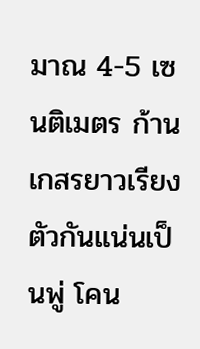มาณ 4-5 เซนติเมตร ก้านเกสรยาวเรียงตัวกันแน่นเป็นพู่ โคน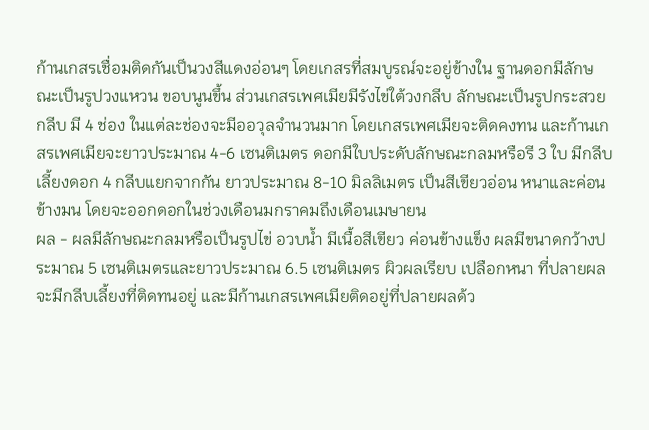ก้านเกสรเชื่อมติดกันเป็นวงสีแดงอ่อนๆ โดยเกสรที่สมบูรณ์จะอยู่ข้างใน ฐานดอกมีลักษณะเป็นรูปวงแหวน ขอบนูนขึ้น ส่วนเกสรเพศเมียมีรังไข่ใต้วงกลีบ ลักษณะเป็นรูปกระสวยกลีบ มี 4 ช่อง ในแต่ละช่องจะมีออวุลจำนวนมาก โดยเกสรเพศเมียจะติดคงทน และก้านเกสรเพศเมียจะยาวประมาณ 4-6 เซนติเมตร ดอกมีใบประดับลักษณะกลมหรือรี 3 ใบ มีกลีบเลี้ยงดอก 4 กลีบแยกจากกัน ยาวประมาณ 8-10 มิลลิเมตร เป็นสีเขียวอ่อน หนาและค่อนข้างมน โดยจะออกดอกในช่วงเดือนมกราคมถึงเดือนเมษายน
ผล - ผลมีลักษณะกลมหรือเป็นรูปไข่ อวบน้ำ มีเนื้อสีเขียว ค่อนข้างแข็ง ผลมีขนาดกว้างประมาณ 5 เซนติเมตรและยาวประมาณ 6.5 เซนติเมตร ผิวผลเรียบ เปลือกหนา ที่ปลายผลจะมีกลีบเลี้ยงที่ติดทนอยู่ และมีก้านเกสรเพศเมียติดอยู่ที่ปลายผลด้ว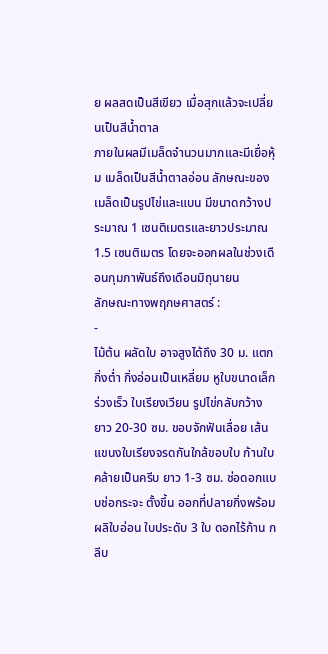ย ผลสดเป็นสีเขียว เมื่อสุกแล้วจะเปลี่ยนเป็นสีน้ำตาล
ภายในผลมีเมล็ดจำนวนมากและมีเยื่อหุ้ม เมล็ดเป็นสีน้ำตาลอ่อน ลักษณะของเมล็ดเป็นรูปไข่และแบน มีขนาดกว้างประมาณ 1 เซนติเมตรและยาวประมาณ 1.5 เซนติเมตร โดยจะออกผลในช่วงเดือนกุมภาพันธ์ถึงเดือนมิถุนายน
ลักษณะทางพฤกษศาสตร์ :
-
ไม้ต้น ผลัดใบ อาจสูงได้ถึง 30 ม. แตกกิ่งต่ำ กิ่งอ่อนเป็นเหลี่ยม หูใบขนาดเล็ก ร่วงเร็ว ใบเรียงเวียน รูปไข่กลับกว้าง ยาว 20-30 ซม. ขอบจักฟันเลื่อย เส้นแขนงใบเรียงจรดกันใกล้ขอบใบ ก้านใบคล้ายเป็นครีบ ยาว 1-3 ซม. ช่อดอกแบบช่อกระจะ ตั้งขึ้น ออกที่ปลายกิ่งพร้อมผลิใบอ่อน ใบประดับ 3 ใบ ดอกไร้ก้าน กลีบ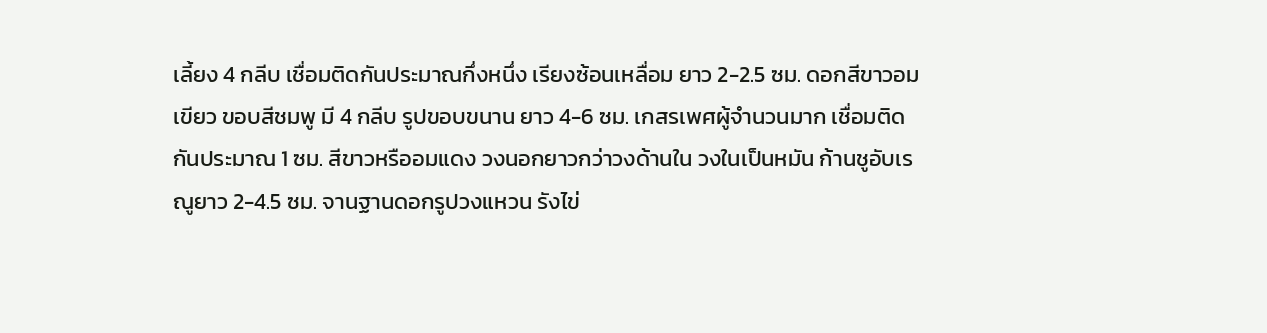เลี้ยง 4 กลีบ เชื่อมติดกันประมาณกึ่งหนึ่ง เรียงซ้อนเหลื่อม ยาว 2-2.5 ซม. ดอกสีขาวอมเขียว ขอบสีชมพู มี 4 กลีบ รูปขอบขนาน ยาว 4-6 ซม. เกสรเพศผู้จำนวนมาก เชื่อมติดกันประมาณ 1 ซม. สีขาวหรืออมแดง วงนอกยาวกว่าวงด้านใน วงในเป็นหมัน ก้านชูอับเรณูยาว 2-4.5 ซม. จานฐานดอกรูปวงแหวน รังไข่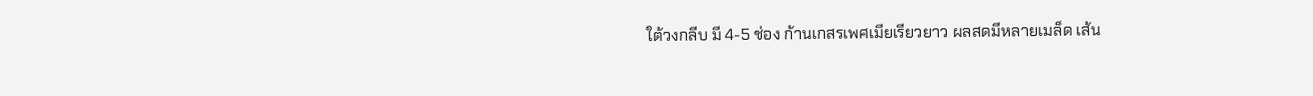ใต้วงกลีบ มี 4-5 ช่อง ก้านเกสรเพศเมียเรียวยาว ผลสดมีหลายเมล็ด เส้น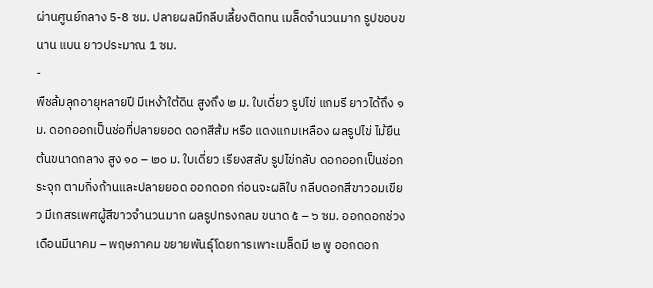ผ่านศูนย์กลาง 5-8 ซม. ปลายผลมีกลีบเลี้ยงติดทน เมล็ดจำนวนมาก รูปขอบขนาน แบน ยาวประมาณ 1 ซม.
-
พืชล้มลุกอายุหลายปี มีเหง้าใต้ดิน สูงถึง ๒ ม. ใบเดี่ยว รูปไข่ แกมรี ยาวได้ถึง ๑ ม. ดอกออกเป็นช่อที่ปลายยอด ดอกสีส้ม หรือ แดงแกมเหลือง ผลรูปไข่ ไม้ยืนต้นขนาดกลาง สูง ๑๐ – ๒๐ ม. ใบเดี่ยว เรียงสลับ รูปไข่กลับ ดอกออกเป็นช่อกระจุก ตามกิ่งก้านและปลายยอด ออกดอก ก่อนจะผลิใบ กลีบดอกสีขาวอมเขียว มีเกสรเพศผู้สีขาวจำนวนมาก ผลรูปทรงกลม ขนาด ๕ – ๖ ซม. ออกดอกช่วงเดือนมีนาคม – พฤษภาคม ขยายพันธุ์โดยการเพาะเมล็ดมี ๒ พู ออกดอก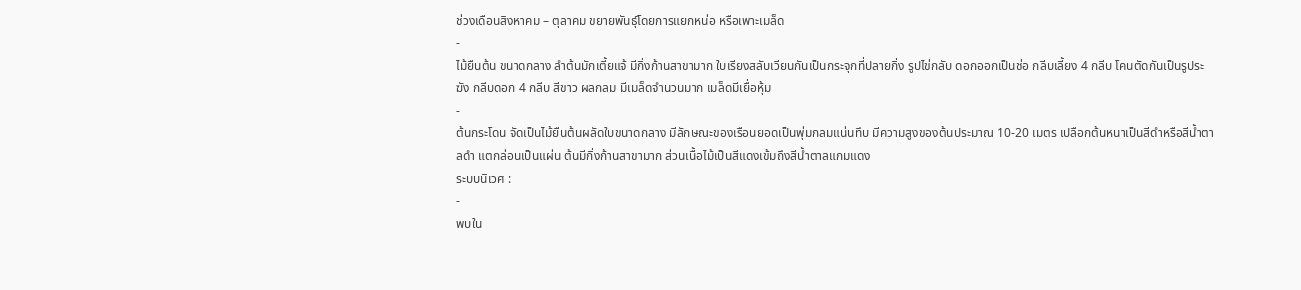ช่วงเดือนสิงหาคม – ตุลาคม ขยายพันธุ์โดยการแยกหน่อ หรือเพาะเมล็ด
-
ไม้ยืนต้น ขนาดกลาง ลำต้นมักเตี้ยแจ้ มีกิ่งก้านสาขามาก ใบเรียงสลับเวียนกันเป็นกระจุกที่ปลายกิ่ง รูปไข่กลับ ดอกออกเป็นช่อ กลีบเลี้ยง 4 กลีบ โคนตัดกันเป็นรูประฆัง กลีบดอก 4 กลีบ สีขาว ผลกลม มีเมล็ดจำนวนมาก เมล็ดมีเยื่อหุ้ม
-
ต้นกระโดน จัดเป็นไม้ยืนต้นผลัดใบขนาดกลาง มีลักษณะของเรือนยอดเป็นพุ่มกลมแน่นทึบ มีความสูงของต้นประมาณ 10-20 เมตร เปลือกต้นหนาเป็นสีดำหรือสีน้ำตาลดำ แตกล่อนเป็นแผ่น ต้นมีกิ่งก้านสาขามาก ส่วนเนื้อไม้เป็นสีแดงเข้มถึงสีน้ำตาลแกมแดง
ระบบนิเวศ :
-
พบใน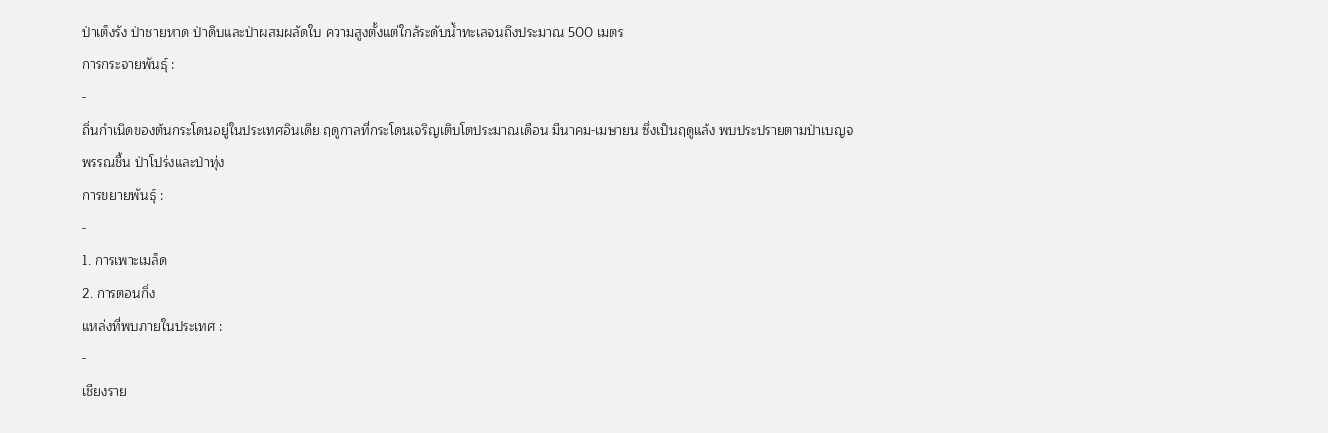ป่าเต็งรัง ป่าชายหาด ป่าดิบและป่าผสมผลัดใบ ความสูงตั้งแต่ใกล้ระดับน้ำทะเลจนถึงประมาณ 500 เมตร
การกระจายพันธุ์ :
-
ถิ่นกำเนิดของต้นกระโดนอยู่ในประเทศอินเดีย ฤดูกาลที่กระโดนเจริญเติบโตประมาณเดือน มีนาคม-เมษายน ซึ่งเป็นฤดูแล้ง พบประปรายตามป่าเบญจพรรณชื้น ป่าโปร่งและป่าทุ่ง
การขยายพันธุ์ :
-
1. การเพาะเมล็ด
2. การตอนกิ่ง
แหล่งที่พบภายในประเทศ :
-
เชียงราย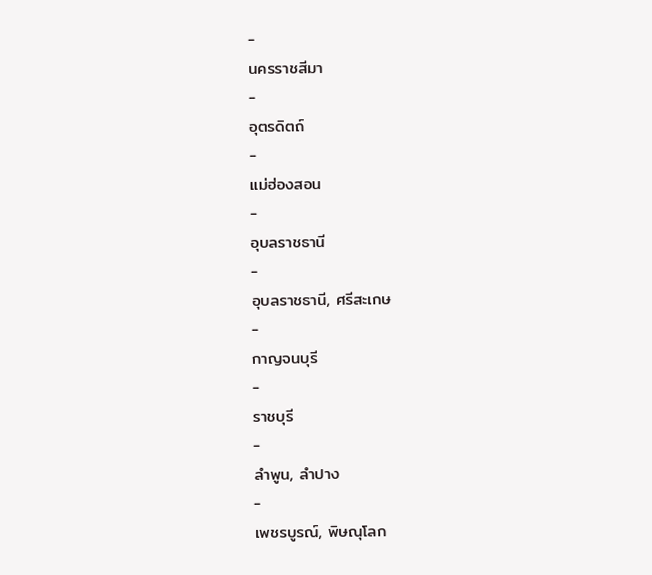-
นครราชสีมา
-
อุตรดิตถ์
-
แม่ฮ่องสอน
-
อุบลราชธานี
-
อุบลราชธานี, ศรีสะเกษ
-
กาญจนบุรี
-
ราชบุรี
-
ลำพูน, ลำปาง
-
เพชรบูรณ์, พิษณุโลก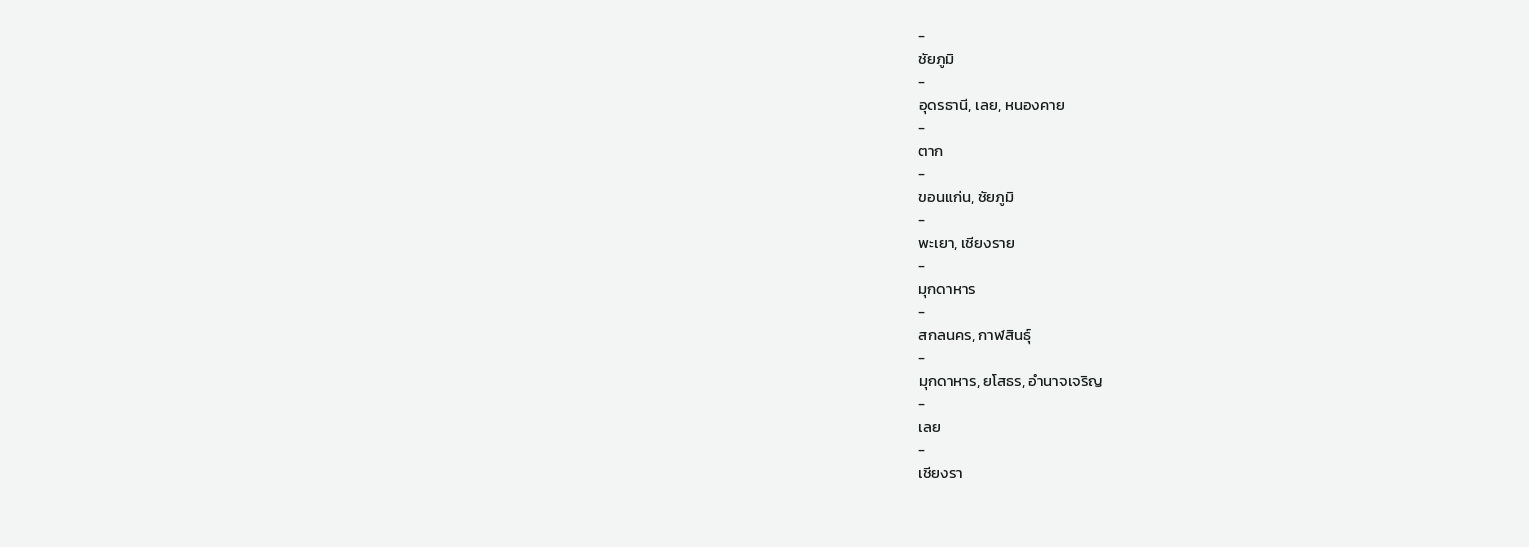-
ชัยภูมิ
-
อุดรธานี, เลย, หนองคาย
-
ตาก
-
ขอนแก่น, ชัยภูมิ
-
พะเยา, เชียงราย
-
มุกดาหาร
-
สกลนคร, กาฬสินธุ์
-
มุกดาหาร, ยโสธร, อำนาจเจริญ
-
เลย
-
เชียงรา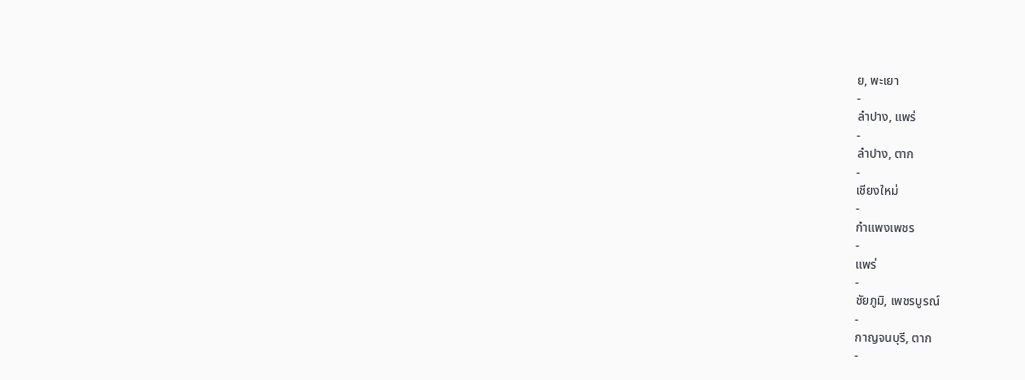ย, พะเยา
-
ลำปาง, แพร่
-
ลำปาง, ตาก
-
เชียงใหม่
-
กำแพงเพชร
-
แพร่
-
ชัยภูมิ, เพชรบูรณ์
-
กาญจนบุรี, ตาก
-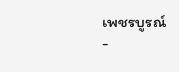เพชรบูรณ์
-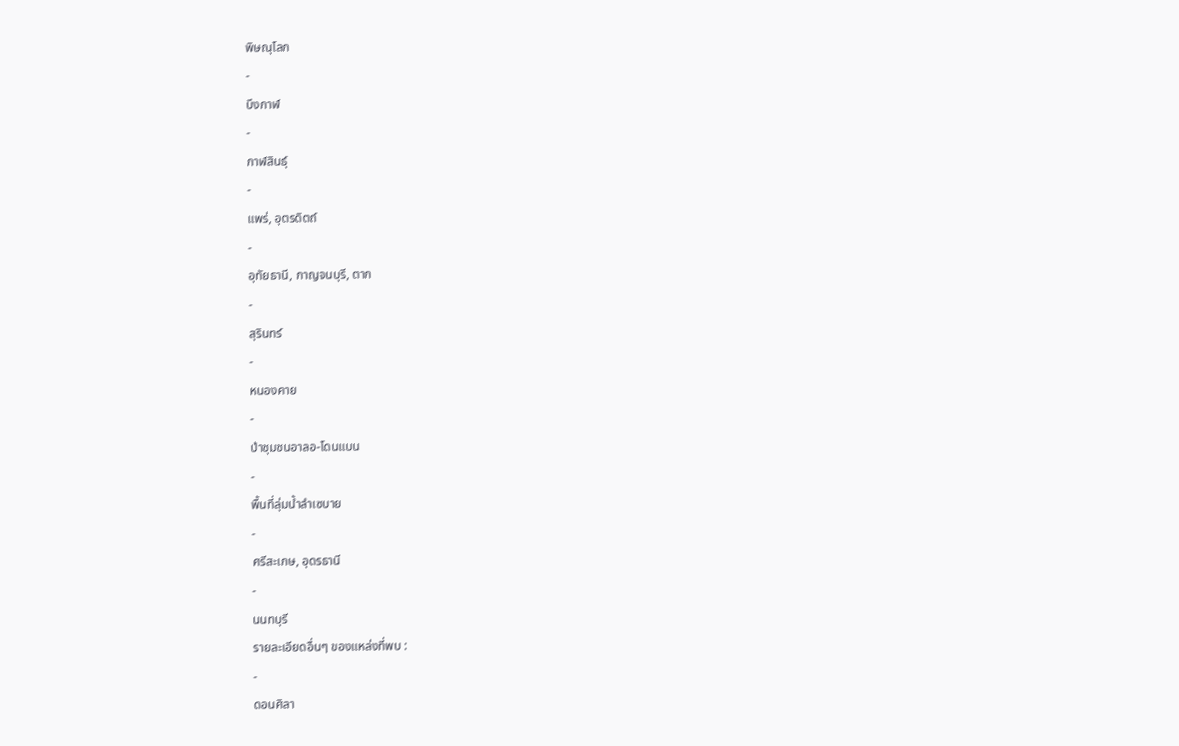พิษณุโลก
-
บึงกาฬ
-
กาฬสินธุ์
-
แพร่, อุตรดิตถ์
-
อุทัยธานี, กาญจนบุรี, ตาก
-
สุรินทร์
-
หนองคาย
-
ป่าชุมชนอาลอ-โดนแบน
-
พื้นที่ลุ่มน้ำลำเซบาย
-
ศรีสะเกษ, อุดรธานี
-
นนทบุรี
รายละเอียดอื่นๆ ของแหล่งที่พบ :
-
ดอนศิลา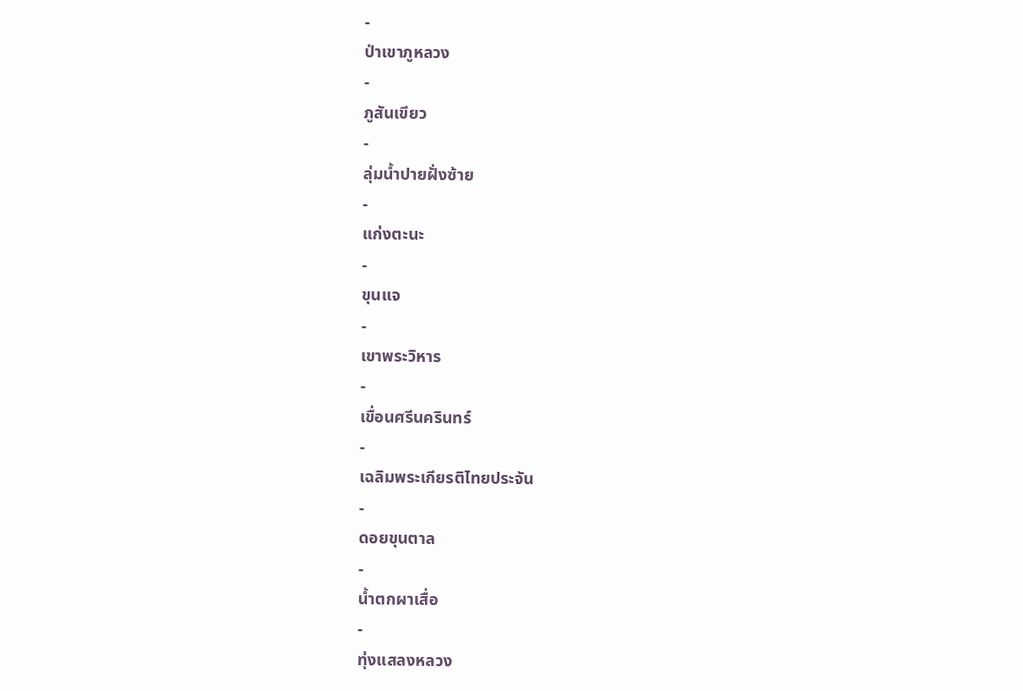-
ป่าเขาภูหลวง
-
ภูสันเขียว
-
ลุ่มน้ำปายฝั่งซ้าย
-
แก่งตะนะ
-
ขุนแจ
-
เขาพระวิหาร
-
เขื่อนศรีนครินทร์
-
เฉลิมพระเกียรติไทยประจัน
-
ดอยขุนตาล
-
น้ำตกผาเสื่อ
-
ทุ่งแสลงหลวง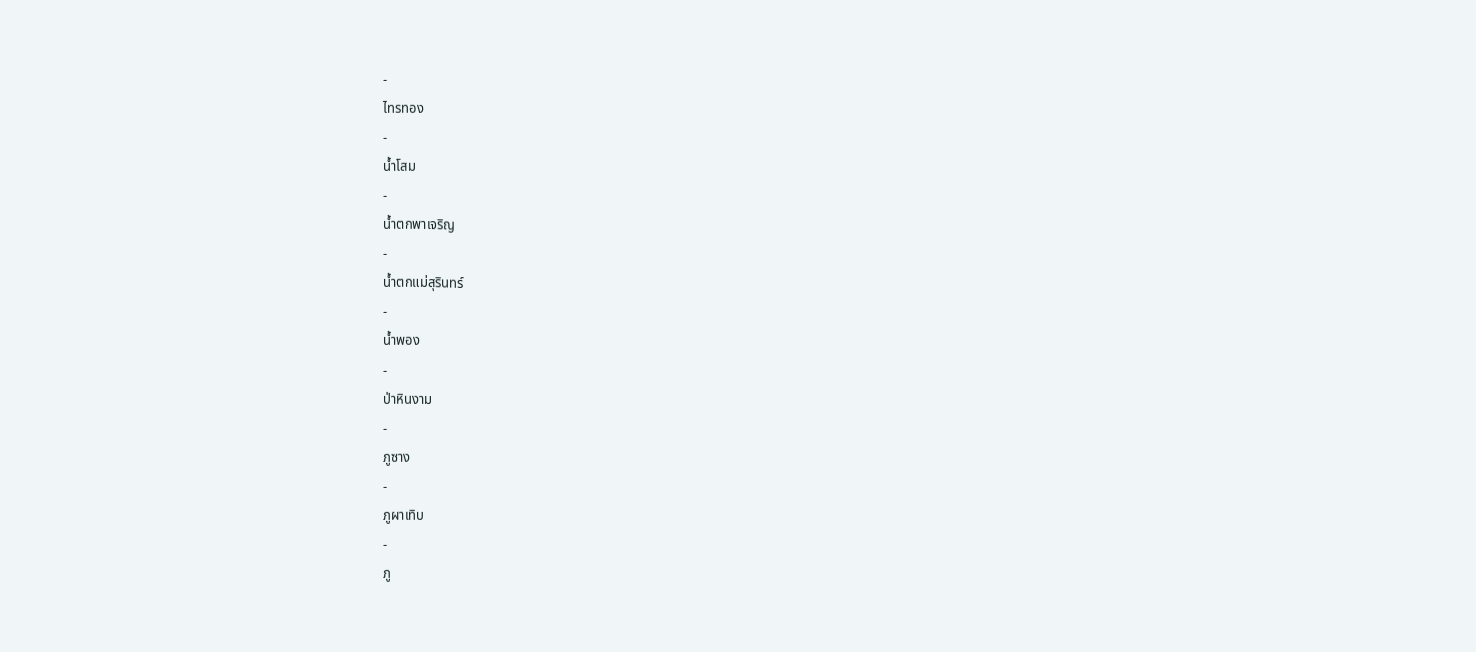-
ไทรทอง
-
น้ำโสม
-
น้ำตกพาเจริญ
-
น้ำตกแม่สุรินทร์
-
น้ำพอง
-
ป่าหินงาม
-
ภูซาง
-
ภูผาเทิบ
-
ภู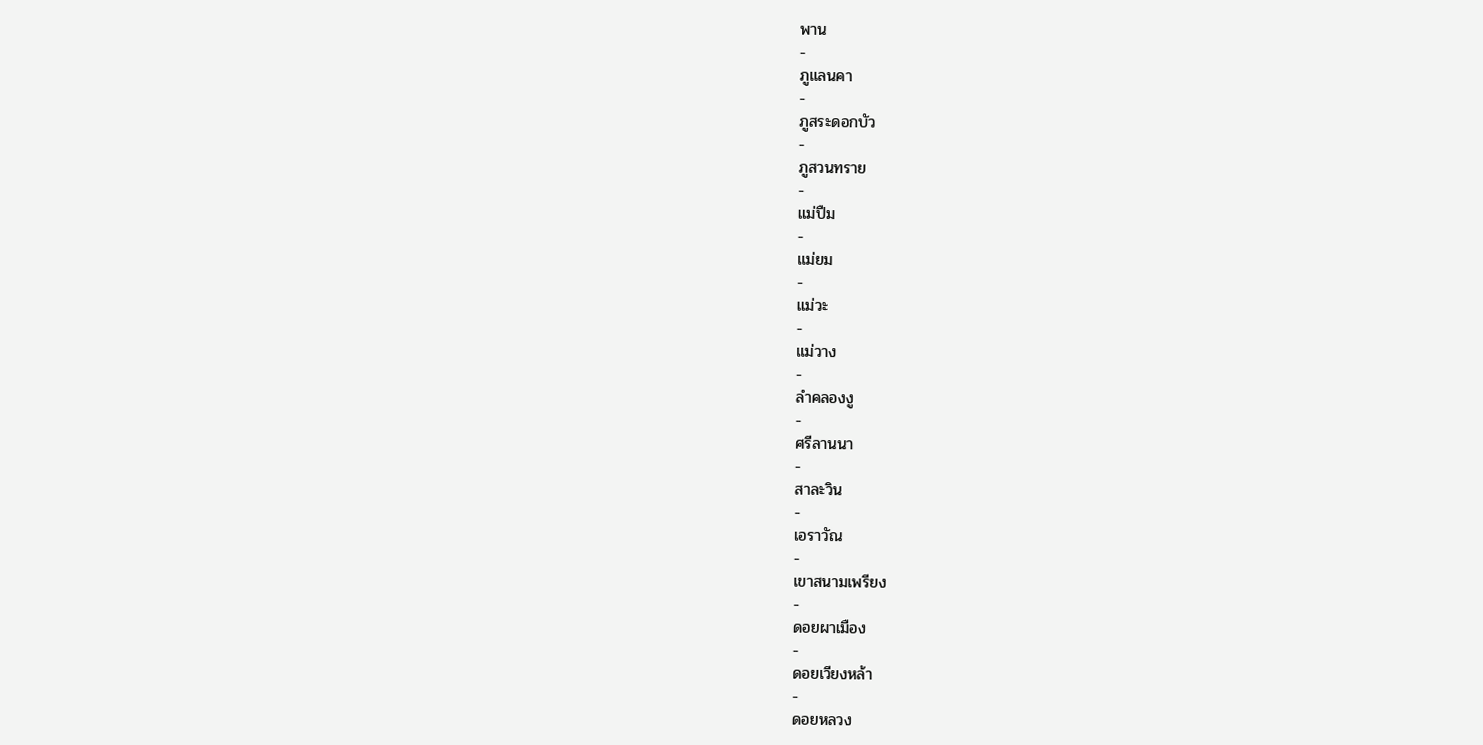พาน
-
ภูแลนคา
-
ภูสระดอกบัว
-
ภูสวนทราย
-
แม่ปืม
-
แม่ยม
-
แม่วะ
-
แม่วาง
-
ลำคลองงู
-
ศรีลานนา
-
สาละวิน
-
เอราวัณ
-
เขาสนามเพรียง
-
ดอยผาเมือง
-
ดอยเวียงหล้า
-
ดอยหลวง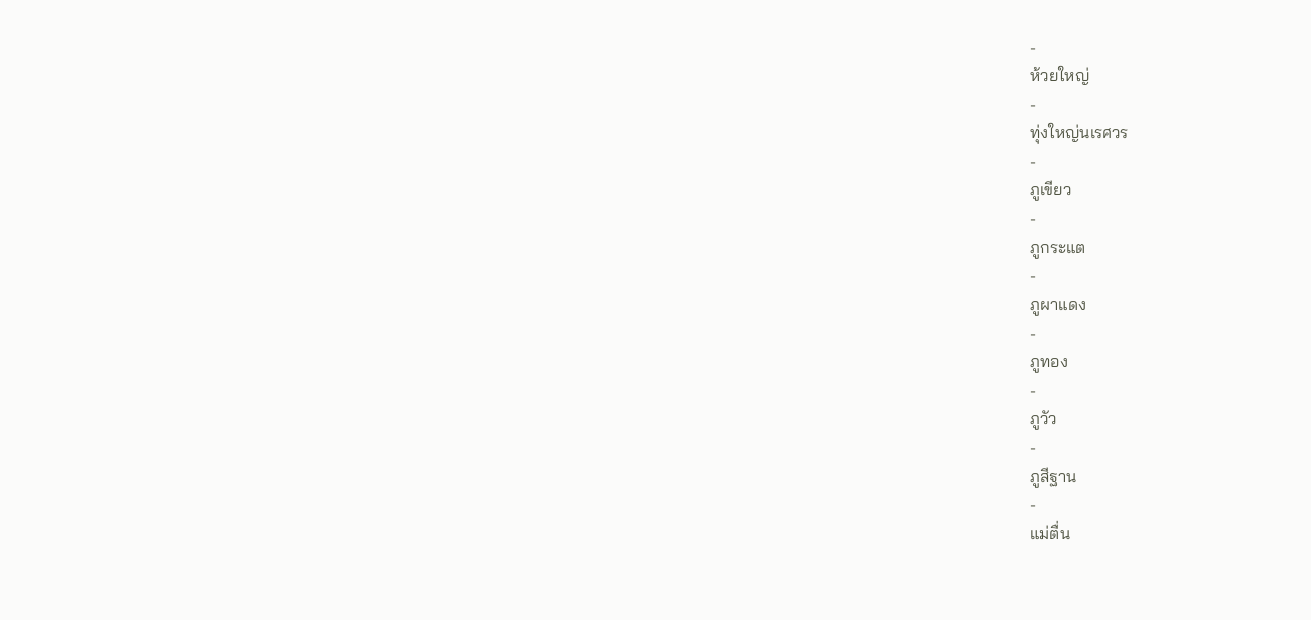-
ห้วยใหญ่
-
ทุ่งใหญ่นเรศวร
-
ภูเขียว
-
ภูกระแต
-
ภูผาแดง
-
ภูทอง
-
ภูวัว
-
ภูสีฐาน
-
แม่ตื่น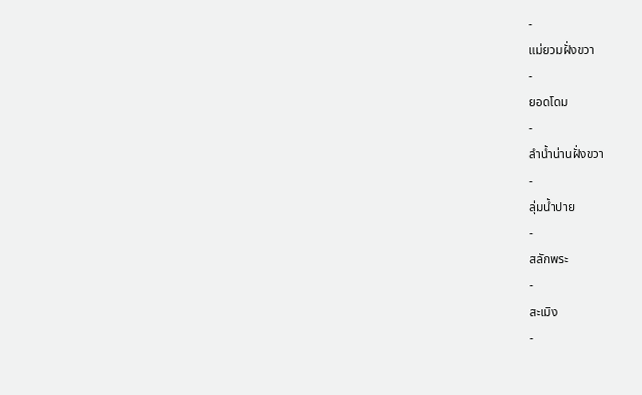-
แม่ยวมฝั่งขวา
-
ยอดโดม
-
ลำน้ำน่านฝั่งขวา
-
ลุ่มน้ำปาย
-
สลักพระ
-
สะเมิง
-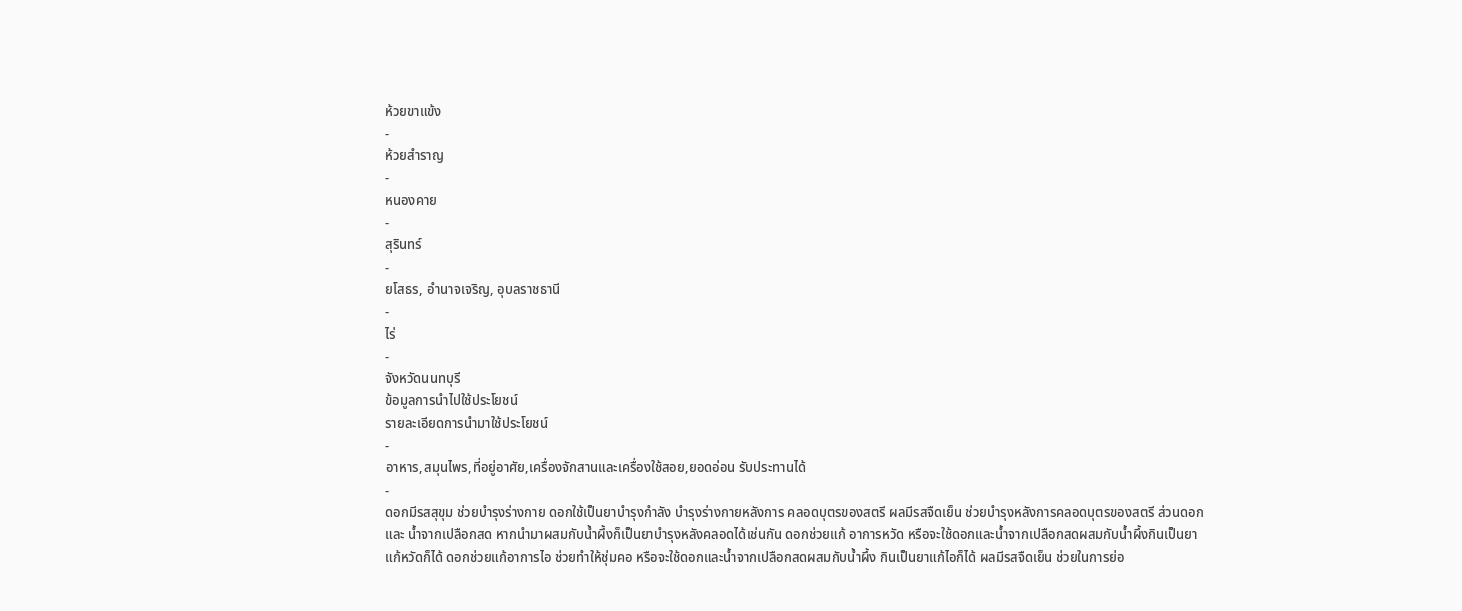ห้วยขาแข้ง
-
ห้วยสำราญ
-
หนองคาย
-
สุรินทร์
-
ยโสธร, อำนาจเจริญ, อุบลราชธานี
-
ไร่
-
จังหวัดนนทบุรี
ข้อมูลการนำไปใช้ประโยชน์
รายละเอียดการนำมาใช้ประโยชน์
-
อาหาร,สมุนไพร,ที่อยู่อาศัย,เครื่องจักสานและเครื่องใช้สอย,ยอดอ่อน รับประทานได้
-
ดอกมีรสสุขุม ช่วยบำรุงร่างกาย ดอกใช้เป็นยาบำรุงกำลัง บำรุงร่างกายหลังการ คลอดบุตรของสตรี ผลมีรสจืดเย็น ช่วยบำรุงหลังการคลอดบุตรของสตรี ส่วนดอกและ น้ำจากเปลือกสด หากนำมาผสมกับน้ำผึ้งก็เป็นยาบำรุงหลังคลอดได้เช่นกัน ดอกช่วยแก้ อาการหวัด หรือจะใช้ดอกและน้ำจากเปลือกสดผสมกับน้ำผึ้งกินเป็นยาแก้หวัดก็ได้ ดอกช่วยแก้อาการไอ ช่วยทำให้ชุ่มคอ หรือจะใช้ดอกและน้ำจากเปลือกสดผสมกับน้ำผึ้ง กินเป็นยาแก้ไอก็ได้ ผลมีรสจืดเย็น ช่วยในการย่อ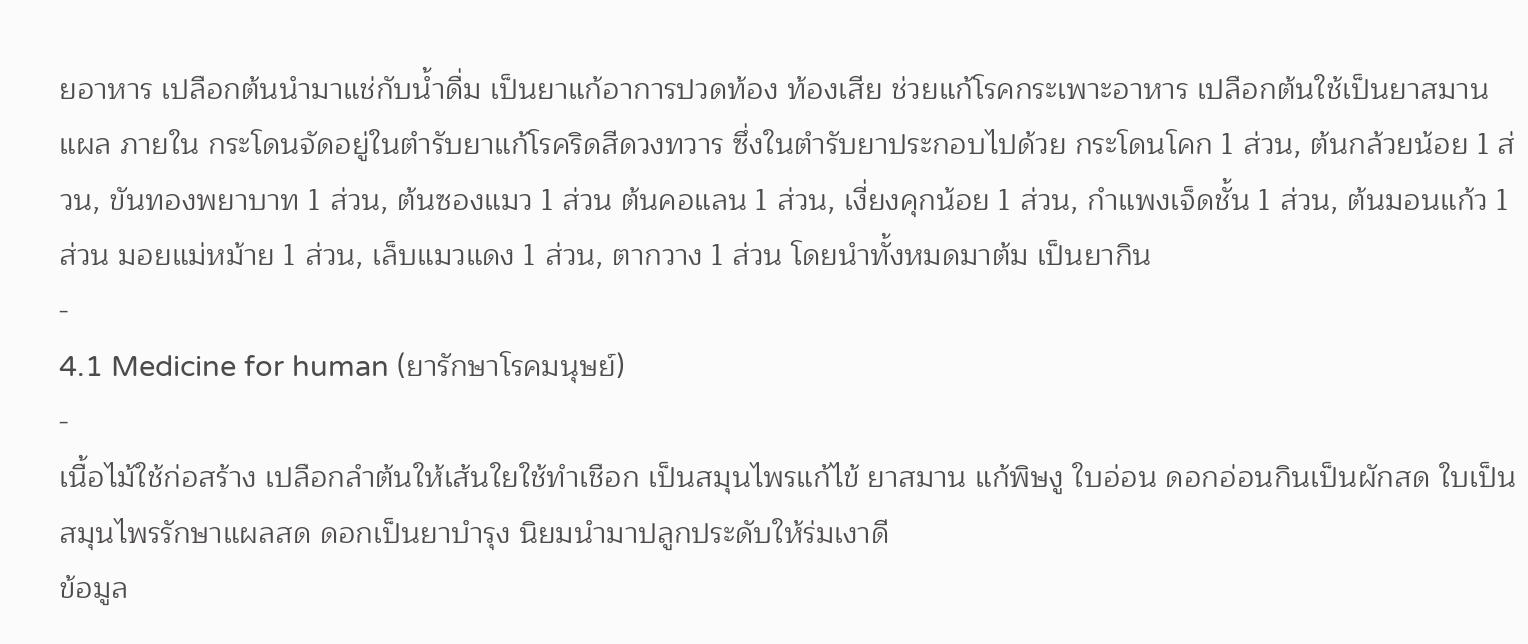ยอาหาร เปลือกต้นนำมาแช่กับน้ำดื่ม เป็นยาแก้อาการปวดท้อง ท้องเสีย ช่วยแก้โรคกระเพาะอาหาร เปลือกต้นใช้เป็นยาสมานแผล ภายใน กระโดนจัดอยู่ในตำรับยาแก้โรคริดสีดวงทวาร ซึ่งในตำรับยาประกอบไปด้วย กระโดนโคก 1 ส่วน, ต้นกล้วยน้อย 1 ส่วน, ขันทองพยาบาท 1 ส่วน, ต้นซองแมว 1 ส่วน ต้นคอแลน 1 ส่วน, เงี่ยงคุกน้อย 1 ส่วน, กำแพงเจ็ดชั้น 1 ส่วน, ต้นมอนแก้ว 1 ส่วน มอยแม่หม้าย 1 ส่วน, เล็บแมวแดง 1 ส่วน, ตากวาง 1 ส่วน โดยนำทั้งหมดมาต้ม เป็นยากิน
-
4.1 Medicine for human (ยารักษาโรคมนุษย์)
-
เนื้อไม้ใช้ก่อสร้าง เปลือกลำต้นให้เส้นใยใช้ทำเชือก เป็นสมุนไพรแก้ไข้ ยาสมาน แก้พิษงู ใบอ่อน ดอกอ่อนกินเป็นผักสด ใบเป็นสมุนไพรรักษาแผลสด ดอกเป็นยาบำรุง นิยมนำมาปลูกประดับให้ร่มเงาดี
ข้อมูล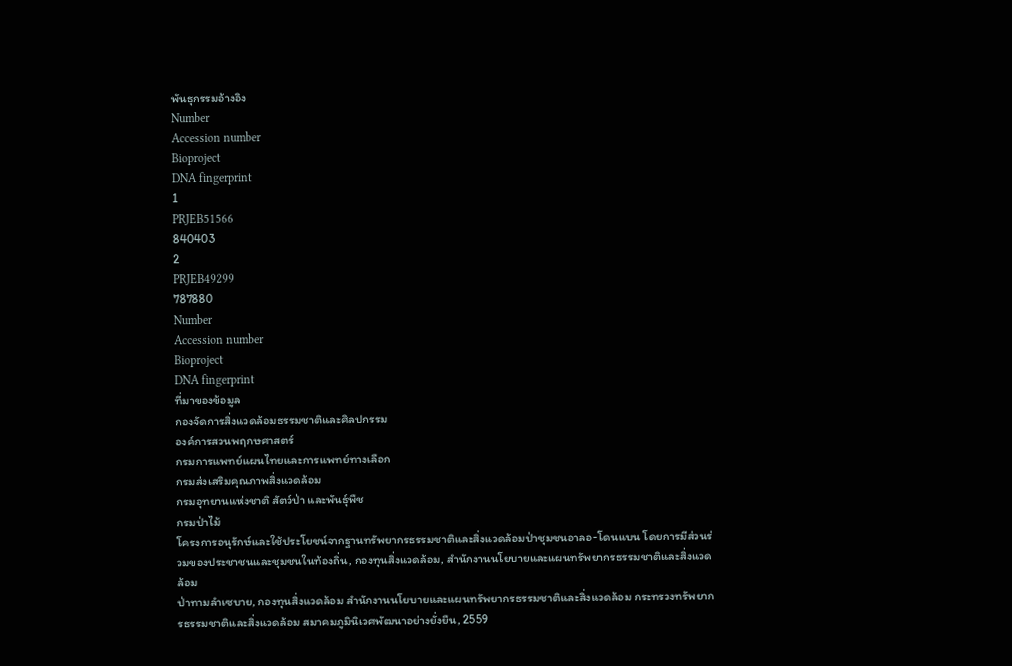พันธุกรรมอ้างอิง
Number
Accession number
Bioproject
DNA fingerprint
1
PRJEB51566
840403
2
PRJEB49299
787880
Number
Accession number
Bioproject
DNA fingerprint
ที่มาของข้อมูล
กองจัดการสิ่งแวดล้อมธรรมชาติและศิลปกรรม
องค์การสวนพฤกษศาสตร์
กรมการแพทย์แผนไทยและการแพทย์ทางเลือก
กรมส่งเสริมคุณภาพสิ่งแวดล้อม
กรมอุทยานแห่งชาติ สัตว์ป่า และพันธุ์พืช
กรมป่าไม้
โครงการอนุรักษ์และใช้ประโยชน์จากฐานทรัพยากรธรรมชาติและสิ่งแวดล้อมป่าชุมชนอาลอ-โดนแบน โดยการมีส่วนร่วมของประชาชนและชุมชนในท้องถิ่น, กองทุนสิ่งแวดล้อม, สำนักงานนโยบายและแผนทรัพยากรธรรมชาติและสิ่งแวดล้อม
ป่าทามลำเซบาย, กองทุนสิ่งแวดล้อม สำนักงานนโยบายและแผนทรัพยากรธรรมชาติและสิ่งแวดล้อม กระทรวงทรัพยากรธรรมชาติและสิ่งแวดล้อม สมาคมภูมินิเวศพัฒนาอย่างยั่งยืน, 2559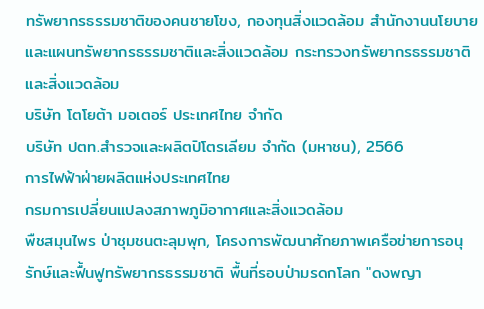ทรัพยากรธรรมชาติของคนชายโขง, กองทุนสิ่งแวดล้อม สำนักงานนโยบายและแผนทรัพยากรธรรมชาติและสิ่งแวดล้อม กระทรวงทรัพยากรธรรมชาติและสิ่งแวดล้อม
บริษัท โตโยต้า มอเตอร์ ประเทศไทย จำกัด
บริษัท ปตท.สำรวจและผลิตปิโตรเลียม จำกัด (มหาชน), 2566
การไฟฟ้าฝ่ายผลิตแห่งประเทศไทย
กรมการเปลี่ยนแปลงสภาพภูมิอากาศและสิ่งแวดล้อม
พืชสมุนไพร ป่าชุมชนตะลุมพุก, โครงการพัฒนาศักยภาพเครือข่ายการอนุรักษ์และฟื้นฟูทรัพยากรธรรมชาติ พื้นที่รอบป่ามรดกโลก "ดงพญา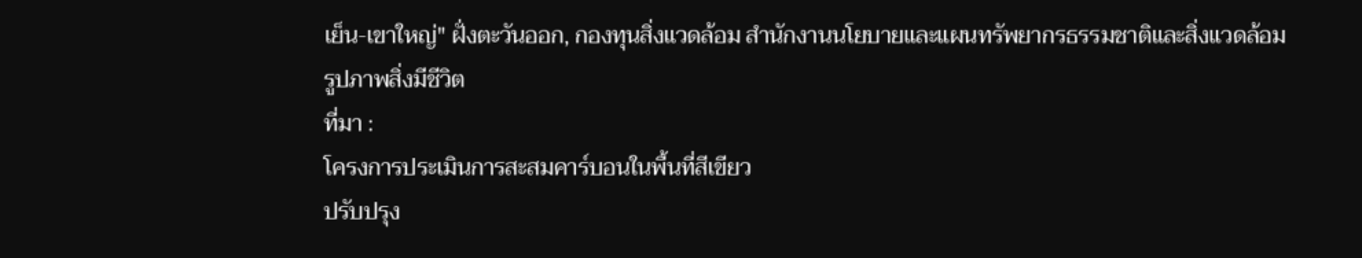เย็น-เขาใหญ่" ฝั่งตะวันออก, กองทุนสิ่งแวดล้อม สำนักงานนโยบายและแผนทรัพยากรธรรมชาติและสิ่งแวดล้อม
รูปภาพสิ่งมีชีวิต
ที่มา :
โครงการประเมินการสะสมคาร์บอนในพื้นที่สีเขียว
ปรับปรุง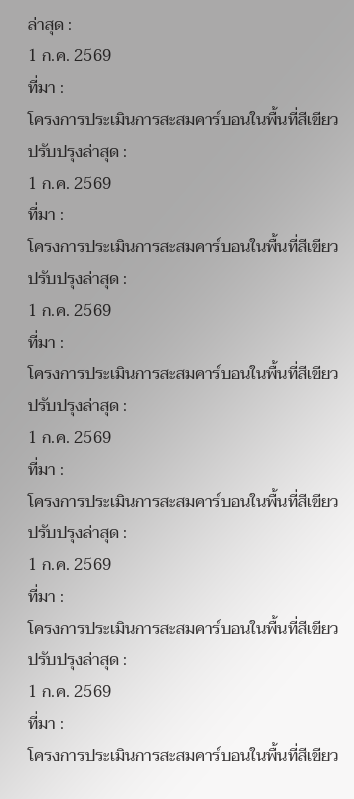ล่าสุด :
1 ก.ค. 2569
ที่มา :
โครงการประเมินการสะสมคาร์บอนในพื้นที่สีเขียว
ปรับปรุงล่าสุด :
1 ก.ค. 2569
ที่มา :
โครงการประเมินการสะสมคาร์บอนในพื้นที่สีเขียว
ปรับปรุงล่าสุด :
1 ก.ค. 2569
ที่มา :
โครงการประเมินการสะสมคาร์บอนในพื้นที่สีเขียว
ปรับปรุงล่าสุด :
1 ก.ค. 2569
ที่มา :
โครงการประเมินการสะสมคาร์บอนในพื้นที่สีเขียว
ปรับปรุงล่าสุด :
1 ก.ค. 2569
ที่มา :
โครงการประเมินการสะสมคาร์บอนในพื้นที่สีเขียว
ปรับปรุงล่าสุด :
1 ก.ค. 2569
ที่มา :
โครงการประเมินการสะสมคาร์บอนในพื้นที่สีเขียว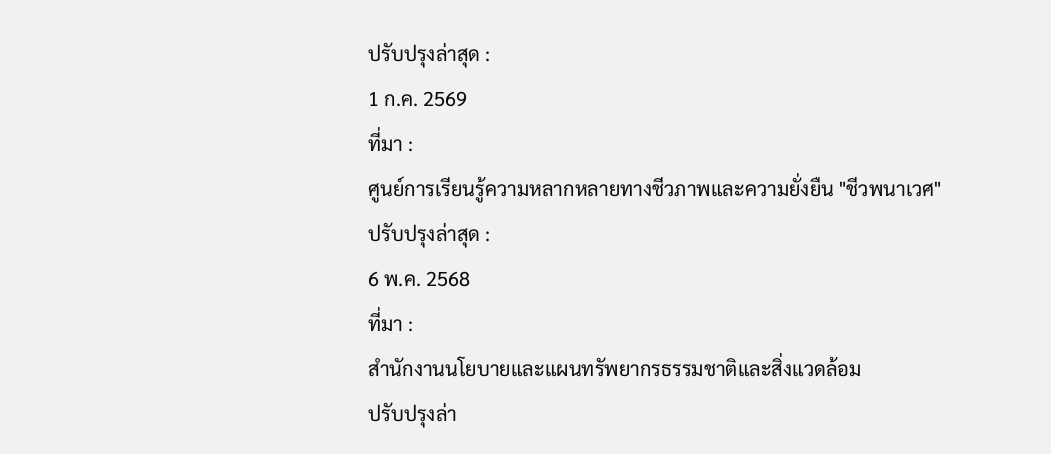ปรับปรุงล่าสุด :
1 ก.ค. 2569
ที่มา :
ศูนย์การเรียนรู้ความหลากหลายทางชีวภาพและความยั่งยืน "ชีวพนาเวศ"
ปรับปรุงล่าสุด :
6 พ.ค. 2568
ที่มา :
สำนักงานนโยบายและแผนทรัพยากรธรรมชาติและสิ่งแวดล้อม
ปรับปรุงล่า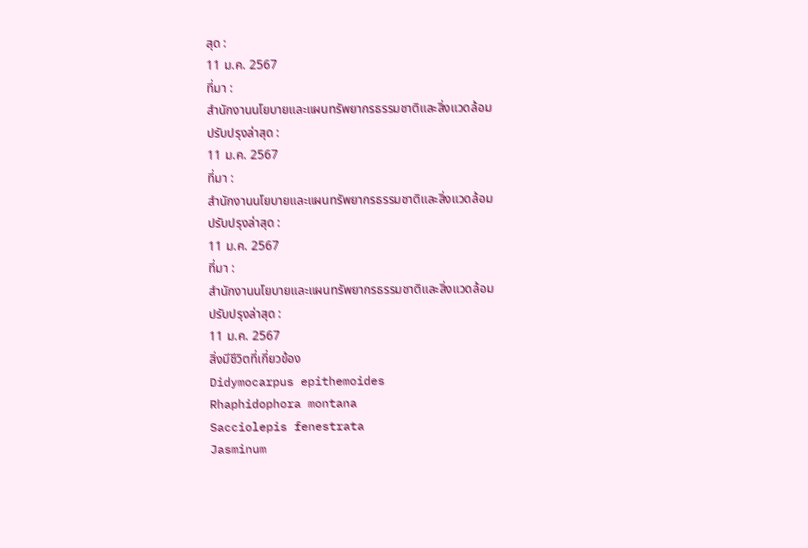สุด :
11 ม.ค. 2567
ที่มา :
สำนักงานนโยบายและแผนทรัพยากรธรรมชาติและสิ่งแวดล้อม
ปรับปรุงล่าสุด :
11 ม.ค. 2567
ที่มา :
สำนักงานนโยบายและแผนทรัพยากรธรรมชาติและสิ่งแวดล้อม
ปรับปรุงล่าสุด :
11 ม.ค. 2567
ที่มา :
สำนักงานนโยบายและแผนทรัพยากรธรรมชาติและสิ่งแวดล้อม
ปรับปรุงล่าสุด :
11 ม.ค. 2567
สิ่งมีชีวิตที่เกี่ยวข้อง
Didymocarpus epithemoides
Rhaphidophora montana
Sacciolepis fenestrata
Jasminum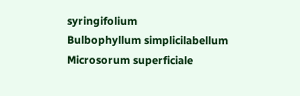syringifolium
Bulbophyllum simplicilabellum
Microsorum superficiale